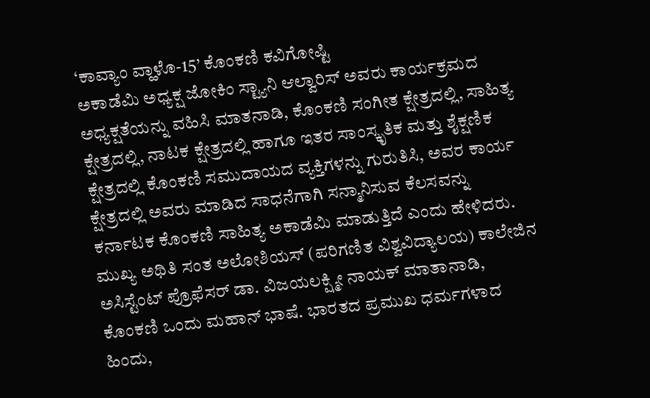‘ಕಾವ್ಯಾಂ ವ್ಹಾಳೊ-15’ ಕೊಂಕಣಿ ಕವಿಗೋಷ್ಟಿ
ಅಕಾಡೆಮಿ ಅಧ್ಯಕ್ಷ ಜೋಕಿಂ ಸ್ಟ್ಯಾನಿ ಆಲ್ವಾರಿಸ್ ಅವರು ಕಾರ್ಯಕ್ರಮದ ಅಧ್ಯಕ್ಷತೆಯನ್ನು ವಹಿಸಿ ಮಾತನಾಡಿ, ಕೊಂಕಣಿ ಸಂಗೀತ ಕ್ಷೇತ್ರದಲ್ಲಿ, ಸಾಹಿತ್ಯ ಕ್ಷೇತ್ರದಲ್ಲಿ, ನಾಟಕ ಕ್ಷೇತ್ರದಲ್ಲಿ ಹಾಗೂ ಇತರ ಸಾಂಸ್ಕೃತಿಕ ಮತ್ತು ಶೈಕ್ಷಣಿಕ ಕ್ಷೇತ್ರದಲ್ಲಿ ಕೊಂಕಣಿ ಸಮುದಾಯದ ವ್ಯಕ್ತಿಗಳನ್ನು ಗುರುತಿಸಿ, ಅವರ ಕಾರ್ಯ ಕ್ಷೇತ್ರದಲ್ಲಿ ಅವರು ಮಾಡಿದ ಸಾಧನೆಗಾಗಿ ಸನ್ಮಾನಿಸುವ ಕೆಲಸವನ್ನು ಕರ್ನಾಟಕ ಕೊಂಕಣಿ ಸಾಹಿತ್ಯ ಅಕಾಡೆಮಿ ಮಾಡುತ್ತಿದೆ ಎಂದು ಹೇಳಿದರು.
ಮುಖ್ಯ ಅಥಿತಿ ಸಂತ ಅಲೋಶಿಯಸ್ (ಪರಿಗಣಿತ ವಿಶ್ವವಿದ್ಯಾಲಯ) ಕಾಲೇಜಿನ ಅಸಿಸ್ಟೆಂಟ್ ಪ್ರೊಫೆಸರ್ ಡಾ. ವಿಜಯಲಕ್ಷ್ಮೀ ನಾಯಕ್ ಮಾತಾನಾಡಿ, ಕೊಂಕಣಿ ಒಂದು ಮಹಾನ್ ಭಾಷೆ. ಭಾರತದ ಪ್ರಮುಖ ಧರ್ಮಗಳಾದ ಹಿಂದು,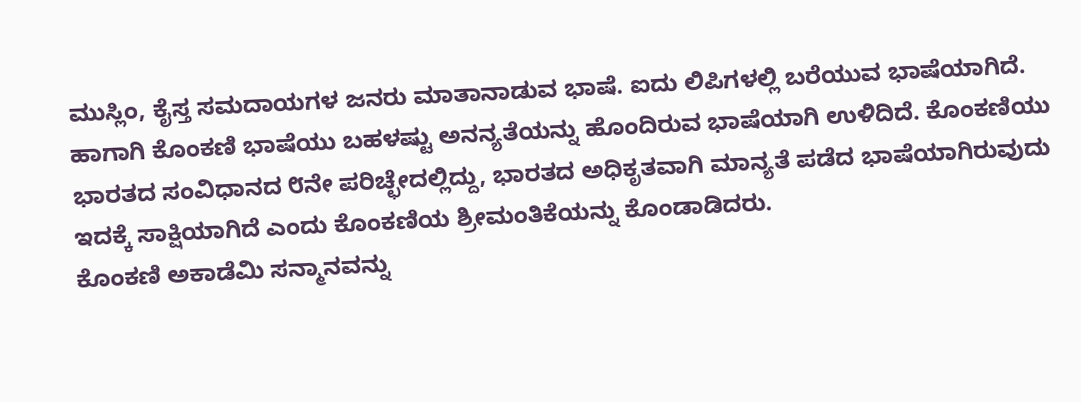ಮುಸ್ಲಿಂ, ಕೈಸ್ತ ಸಮದಾಯಗಳ ಜನರು ಮಾತಾನಾಡುವ ಭಾಷೆ. ಐದು ಲಿಪಿಗಳಲ್ಲಿ ಬರೆಯುವ ಭಾಷೆಯಾಗಿದೆ. ಹಾಗಾಗಿ ಕೊಂಕಣಿ ಭಾಷೆಯು ಬಹಳಷ್ಟು ಅನನ್ಯತೆಯನ್ನು ಹೊಂದಿರುವ ಭಾಷೆಯಾಗಿ ಉಳಿದಿದೆ. ಕೊಂಕಣಿಯು ಭಾರತದ ಸಂವಿಧಾನದ ೮ನೇ ಪರಿಚ್ಛೇದಲ್ಲಿದ್ದು, ಭಾರತದ ಅಧಿಕೃತವಾಗಿ ಮಾನ್ಯತೆ ಪಡೆದ ಭಾಷೆಯಾಗಿರುವುದು ಇದಕ್ಕೆ ಸಾಕ್ಷಿಯಾಗಿದೆ ಎಂದು ಕೊಂಕಣಿಯ ಶ್ರೀಮಂತಿಕೆಯನ್ನು ಕೊಂಡಾಡಿದರು.
ಕೊಂಕಣಿ ಅಕಾಡೆಮಿ ಸನ್ಮಾನವನ್ನು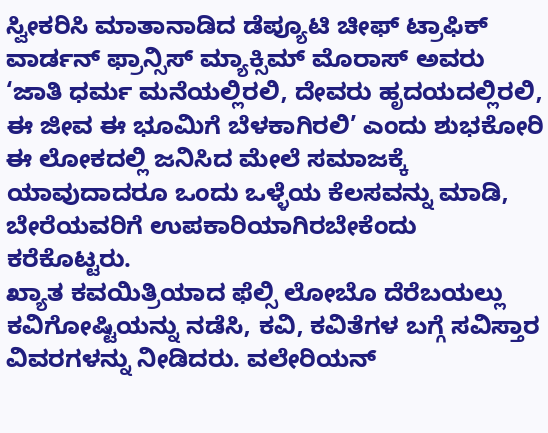ಸ್ವೀಕರಿಸಿ ಮಾತಾನಾಡಿದ ಡೆಪ್ಯೂಟಿ ಚೀಫ್ ಟ್ರಾಫಿಕ್ ವಾರ್ಡನ್ ಫ್ರಾನ್ಸಿಸ್ ಮ್ಯಾಕ್ಸಿಮ್ ಮೊರಾಸ್ ಅವರು ‘ಜಾತಿ ಧರ್ಮ ಮನೆಯಲ್ಲಿರಲಿ, ದೇವರು ಹೃದಯದಲ್ಲಿರಲಿ, ಈ ಜೀವ ಈ ಭೂಮಿಗೆ ಬೆಳಕಾಗಿರಲಿ’ ಎಂದು ಶುಭಕೋರಿ ಈ ಲೋಕದಲ್ಲಿ ಜನಿಸಿದ ಮೇಲೆ ಸಮಾಜಕ್ಕೆ ಯಾವುದಾದರೂ ಒಂದು ಒಳ್ಳೆಯ ಕೆಲಸವನ್ನು ಮಾಡಿ, ಬೇರೆಯವರಿಗೆ ಉಪಕಾರಿಯಾಗಿರಬೇಕೆಂದು ಕರೆಕೊಟ್ಟರು.
ಖ್ಯಾತ ಕವಯಿತ್ರಿಯಾದ ಫೆಲ್ಸಿ ಲೋಬೊ ದೆರೆಬಯಲ್ಲು ಕವಿಗೋಷ್ಟಿಯನ್ನು ನಡೆಸಿ, ಕವಿ, ಕವಿತೆಗಳ ಬಗ್ಗೆ ಸವಿಸ್ತಾರ ವಿವರಗಳನ್ನು ನೀಡಿದರು. ವಲೇರಿಯನ್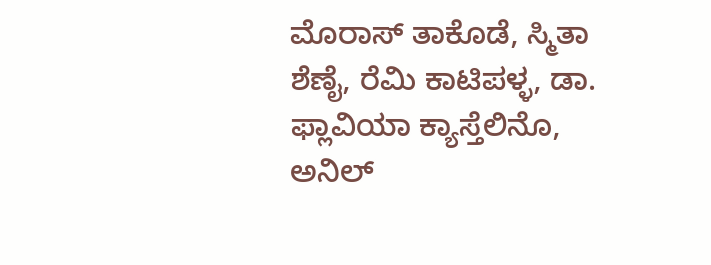ಮೊರಾಸ್ ತಾಕೊಡೆ, ಸ್ಮಿತಾ ಶೆಣೈ, ರೆಮಿ ಕಾಟಿಪಳ್ಳ, ಡಾ. ಫ್ಲಾವಿಯಾ ಕ್ಯಾಸ್ತೆಲಿನೊ, ಅನಿಲ್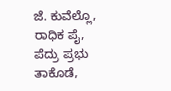ಜೆ. ಕುವೆಲ್ಲೊ, ರಾಧಿಕ ಪೈ, ಪೆದ್ರು ಪ್ರಭು ತಾಕೊಡೆ,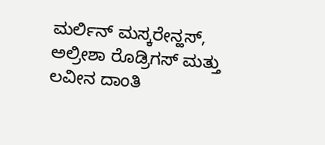ಮರ್ಲಿನ್ ಮಸ್ಕರೇನ್ಹಸ್, ಅಲ್ರೀಶಾ ರೊಡ್ರಿಗಸ್ ಮತ್ತು ಲವೀನ ದಾಂತಿ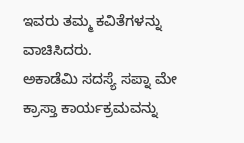ಇವರು ತಮ್ಮ ಕವಿತೆಗಳನ್ನು ವಾಚಿಸಿದರು.
ಅಕಾಡೆಮಿ ಸದಸ್ಯೆ ಸಪ್ನಾ ಮೇ ಕ್ರಾಸ್ತಾ ಕಾರ್ಯಕ್ರಮವನ್ನು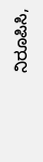ನಿರೂಪಿಸಿ,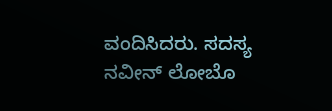ವಂದಿಸಿದರು. ಸದಸ್ಯ ನವೀನ್ ಲೋಬೊ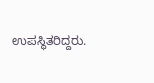ಉಪಸ್ಥಿತರಿದ್ದರು.